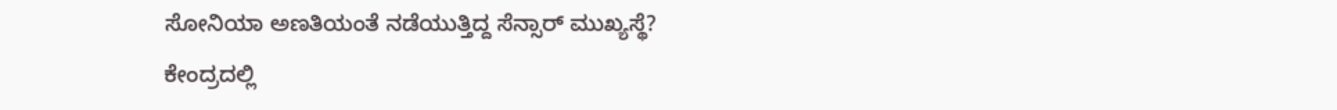ಸೋನಿಯಾ ಅಣತಿಯಂತೆ ನಡೆಯುತ್ತಿದ್ದ ಸೆನ್ಸಾರ್ ಮುಖ್ಯಸ್ಥೆ?
ಕೇಂದ್ರದಲ್ಲಿ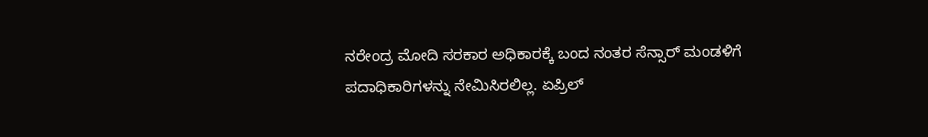ನರೇಂದ್ರ ಮೋದಿ ಸರಕಾರ ಅಧಿಕಾರಕ್ಕೆ ಬಂದ ನಂತರ ಸೆನ್ಸಾರ್ ಮಂಡಳಿಗೆ ಪದಾಧಿಕಾರಿಗಳನ್ನು ನೇಮಿಸಿರಲಿಲ್ಲ. ಏಪ್ರಿಲ್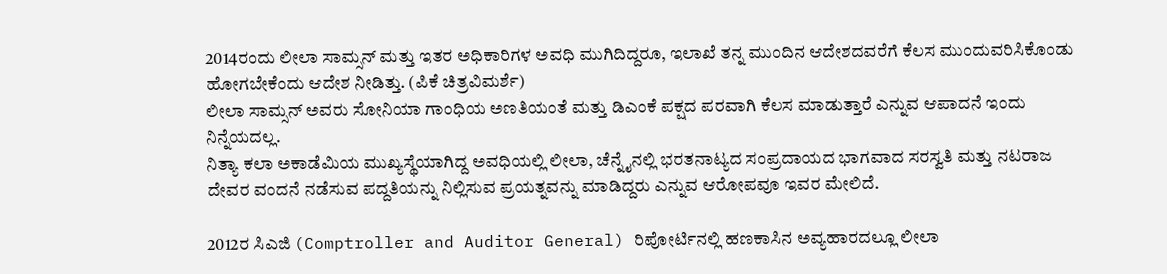2014ರಂದು ಲೀಲಾ ಸಾಮ್ಸನ್ ಮತ್ತು ಇತರ ಅಧಿಕಾರಿಗಳ ಅವಧಿ ಮುಗಿದಿದ್ದರೂ, ಇಲಾಖೆ ತನ್ನ ಮುಂದಿನ ಆದೇಶದವರೆಗೆ ಕೆಲಸ ಮುಂದುವರಿಸಿಕೊಂಡು ಹೋಗಬೇಕೆಂದು ಆದೇಶ ನೀಡಿತ್ತು. (ಪಿಕೆ ಚಿತ್ರವಿಮರ್ಶೆ)
ಲೀಲಾ ಸಾಮ್ಸನ್ ಅವರು ಸೋನಿಯಾ ಗಾಂಧಿಯ ಅಣತಿಯಂತೆ ಮತ್ತು ಡಿಎಂಕೆ ಪಕ್ಷದ ಪರವಾಗಿ ಕೆಲಸ ಮಾಡುತ್ತಾರೆ ಎನ್ನುವ ಆಪಾದನೆ ಇಂದು ನಿನ್ನೆಯದಲ್ಲ.
ನಿತ್ಯಾ ಕಲಾ ಅಕಾಡೆಮಿಯ ಮುಖ್ಯಸ್ಥೆಯಾಗಿದ್ದ ಅವಧಿಯಲ್ಲಿ ಲೀಲಾ, ಚೆನ್ನೈನಲ್ಲಿ ಭರತನಾಟ್ಯದ ಸಂಪ್ರದಾಯದ ಭಾಗವಾದ ಸರಸ್ವತಿ ಮತ್ತು ನಟರಾಜ ದೇವರ ವಂದನೆ ನಡೆಸುವ ಪದ್ದತಿಯನ್ನು ನಿಲ್ಲಿಸುವ ಪ್ರಯತ್ನವನ್ನು ಮಾಡಿದ್ದರು ಎನ್ನುವ ಆರೋಪವೂ ಇವರ ಮೇಲಿದೆ.

2012ರ ಸಿಎಜಿ (Comptroller and Auditor General) ರಿಪೋರ್ಟಿನಲ್ಲಿ ಹಣಕಾಸಿನ ಅವ್ಯಹಾರದಲ್ಲೂ ಲೀಲಾ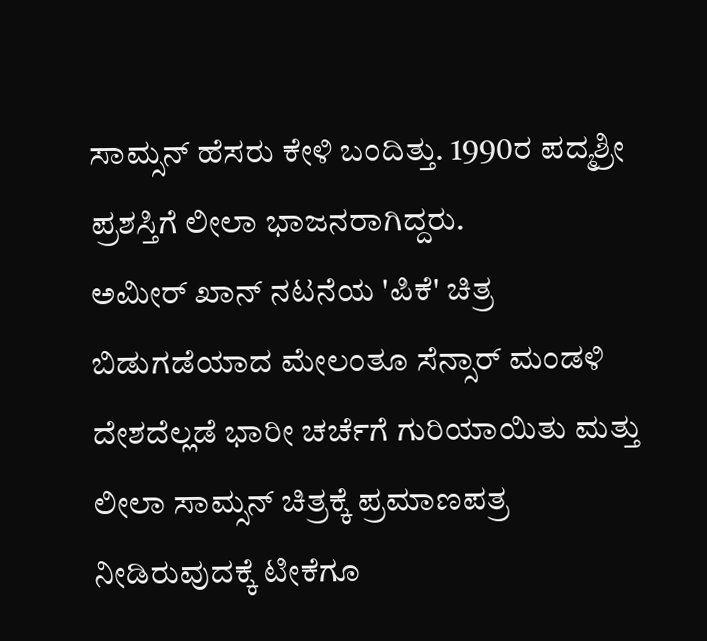ಸಾಮ್ಸನ್ ಹೆಸರು ಕೇಳಿ ಬಂದಿತ್ತು. 1990ರ ಪದ್ಮಶ್ರೀ ಪ್ರಶಸ್ತಿಗೆ ಲೀಲಾ ಭಾಜನರಾಗಿದ್ದರು.
ಅಮೀರ್ ಖಾನ್ ನಟನೆಯ 'ಪಿಕೆ' ಚಿತ್ರ ಬಿಡುಗಡೆಯಾದ ಮೇಲಂತೂ ಸೆನ್ಸಾರ್ ಮಂಡಳಿ ದೇಶದೆಲ್ಲಡೆ ಭಾರೀ ಚರ್ಚೆಗೆ ಗುರಿಯಾಯಿತು ಮತ್ತು ಲೀಲಾ ಸಾಮ್ಸನ್ ಚಿತ್ರಕ್ಕೆ ಪ್ರಮಾಣಪತ್ರ ನೀಡಿರುವುದಕ್ಕೆ ಟೀಕೆಗೂ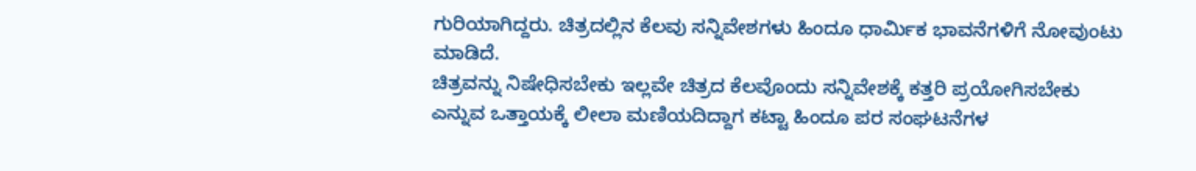ಗುರಿಯಾಗಿದ್ದರು. ಚಿತ್ರದಲ್ಲಿನ ಕೆಲವು ಸನ್ನಿವೇಶಗಳು ಹಿಂದೂ ಧಾರ್ಮಿಕ ಭಾವನೆಗಳಿಗೆ ನೋವುಂಟು ಮಾಡಿದೆ.
ಚಿತ್ರವನ್ನು ನಿಷೇಧಿಸಬೇಕು ಇಲ್ಲವೇ ಚಿತ್ರದ ಕೆಲವೊಂದು ಸನ್ನಿವೇಶಕ್ಕೆ ಕತ್ತರಿ ಪ್ರಯೋಗಿಸಬೇಕು ಎನ್ನುವ ಒತ್ತಾಯಕ್ಕೆ ಲೀಲಾ ಮಣಿಯದಿದ್ದಾಗ ಕಟ್ಟಾ ಹಿಂದೂ ಪರ ಸಂಘಟನೆಗಳ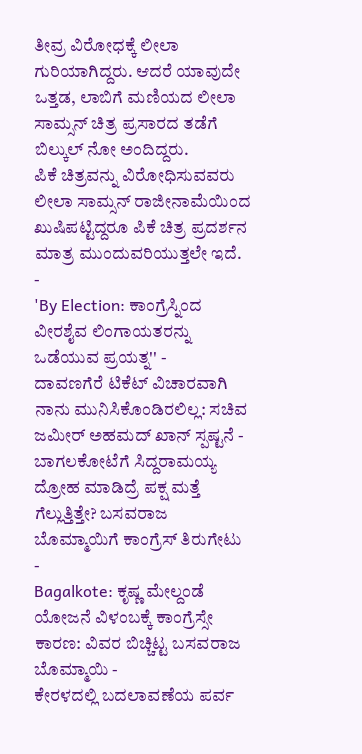ತೀವ್ರ ವಿರೋಧಕ್ಕೆ ಲೀಲಾ ಗುರಿಯಾಗಿದ್ದರು. ಆದರೆ ಯಾವುದೇ ಒತ್ತಡ, ಲಾಬಿಗೆ ಮಣಿಯದ ಲೀಲಾ ಸಾಮ್ಸನ್ ಚಿತ್ರ ಪ್ರಸಾರದ ತಡೆಗೆ ಬಿಲ್ಕುಲ್ ನೋ ಅಂದಿದ್ದರು.
ಪಿಕೆ ಚಿತ್ರವನ್ನು ವಿರೋಧಿಸುವವರು ಲೀಲಾ ಸಾಮ್ಸನ್ ರಾಜೀನಾಮೆಯಿಂದ ಖುಷಿಪಟ್ಟಿದ್ದರೂ ಪಿಕೆ ಚಿತ್ರ ಪ್ರದರ್ಶನ ಮಾತ್ರ ಮುಂದುವರಿಯುತ್ತಲೇ ಇದೆ.
-
'By Election: ಕಾಂಗ್ರೆಸ್ನಿಂದ ವೀರಶೈವ ಲಿಂಗಾಯತರನ್ನು ಒಡೆಯುವ ಪ್ರಯತ್ನ'' -
ದಾವಣಗೆರೆ ಟಿಕೆಟ್ ವಿಚಾರವಾಗಿ ನಾನು ಮುನಿಸಿಕೊಂಡಿರಲಿಲ್ಲ: ಸಚಿವ ಜಮೀರ್ ಅಹಮದ್ ಖಾನ್ ಸ್ಪಷ್ಟನೆ -
ಬಾಗಲಕೋಟೆಗೆ ಸಿದ್ದರಾಮಯ್ಯ ದ್ರೋಹ ಮಾಡಿದ್ರೆ ಪಕ್ಷ ಮತ್ತೆ ಗೆಲ್ಲುತ್ತಿತ್ತೇ? ಬಸವರಾಜ ಬೊಮ್ಮಾಯಿಗೆ ಕಾಂಗ್ರೆಸ್ ತಿರುಗೇಟು -
Bagalkote: ಕೃಷ್ಣ ಮೇಲ್ದಂಡೆ ಯೋಜನೆ ವಿಳಂಬಕ್ಕೆ ಕಾಂಗ್ರೆಸ್ಸೇ ಕಾರಣ: ವಿವರ ಬಿಚ್ಚಿಟ್ಟ ಬಸವರಾಜ ಬೊಮ್ಮಾಯಿ -
ಕೇರಳದಲ್ಲಿ ಬದಲಾವಣೆಯ ಪರ್ವ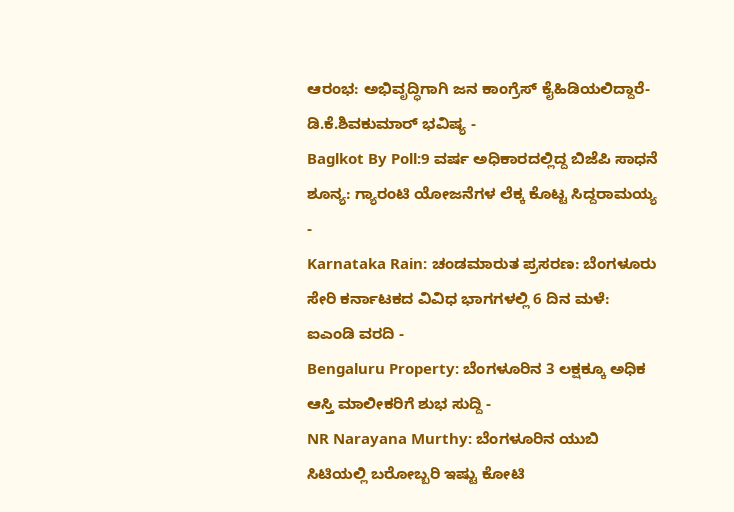ಆರಂಭ: ಅಭಿವೃದ್ಧಿಗಾಗಿ ಜನ ಕಾಂಗ್ರೆಸ್ ಕೈಹಿಡಿಯಲಿದ್ದಾರೆ-ಡಿ.ಕೆ.ಶಿವಕುಮಾರ್ ಭವಿಷ್ಯ -
Baglkot By Poll:9 ವರ್ಷ ಅಧಿಕಾರದಲ್ಲಿದ್ದ ಬಿಜೆಪಿ ಸಾಧನೆ ಶೂನ್ಯ: ಗ್ಯಾರಂಟಿ ಯೋಜನೆಗಳ ಲೆಕ್ಕ ಕೊಟ್ಟ ಸಿದ್ದರಾಮಯ್ಯ -
Karnataka Rain: ಚಂಡಮಾರುತ ಪ್ರಸರಣ: ಬೆಂಗಳೂರು ಸೇರಿ ಕರ್ನಾಟಕದ ವಿವಿಧ ಭಾಗಗಳಲ್ಲಿ 6 ದಿನ ಮಳೆ: ಐಎಂಡಿ ವರದಿ -
Bengaluru Property: ಬೆಂಗಳೂರಿನ 3 ಲಕ್ಷಕ್ಕೂ ಅಧಿಕ ಆಸ್ತಿ ಮಾಲೀಕರಿಗೆ ಶುಭ ಸುದ್ದಿ -
NR Narayana Murthy: ಬೆಂಗಳೂರಿನ ಯುಬಿ ಸಿಟಿಯಲ್ಲಿ ಬರೋಬ್ಬರಿ ಇಷ್ಟು ಕೋಟಿ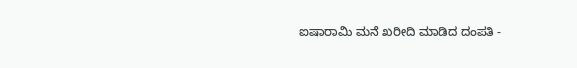ಐಷಾರಾಮಿ ಮನೆ ಖರೀದಿ ಮಾಡಿದ ದಂಪತಿ -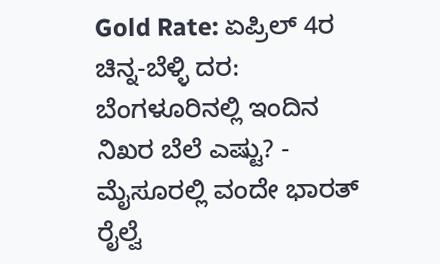Gold Rate: ಏಪ್ರಿಲ್ 4ರ ಚಿನ್ನ-ಬೆಳ್ಳಿ ದರ: ಬೆಂಗಳೂರಿನಲ್ಲಿ ಇಂದಿನ ನಿಖರ ಬೆಲೆ ಎಷ್ಟು? -
ಮೈಸೂರಲ್ಲಿ ವಂದೇ ಭಾರತ್ ರೈಲ್ವೆ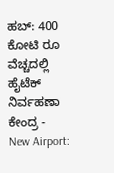ಹಬ್: 400 ಕೋಟಿ ರೂ ವೆಚ್ಚದಲ್ಲಿ ಹೈಟೆಕ್ ನಿರ್ವಹಣಾ ಕೇಂದ್ರ -
New Airport: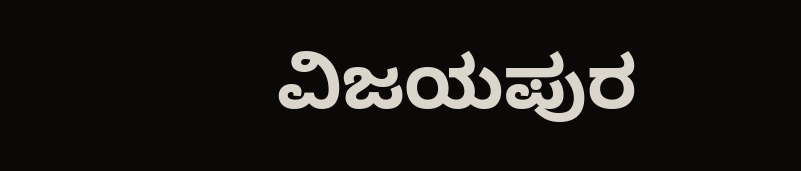ವಿಜಯಪುರ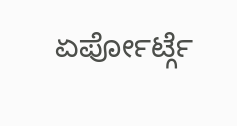ಏರ್ಪೋರ್ಟ್ಗೆ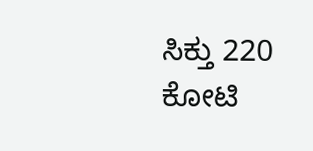ಸಿಕ್ತು 220 ಕೋಟಿ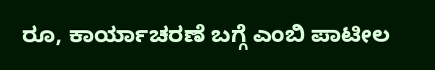ರೂ, ಕಾರ್ಯಾಚರಣೆ ಬಗ್ಗೆ ಎಂಬಿ ಪಾಟೀಲ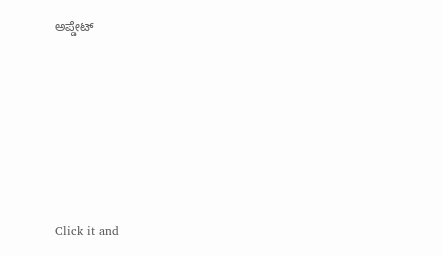ಅಪ್ಡೇಟ್











Click it and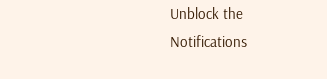Unblock the Notifications